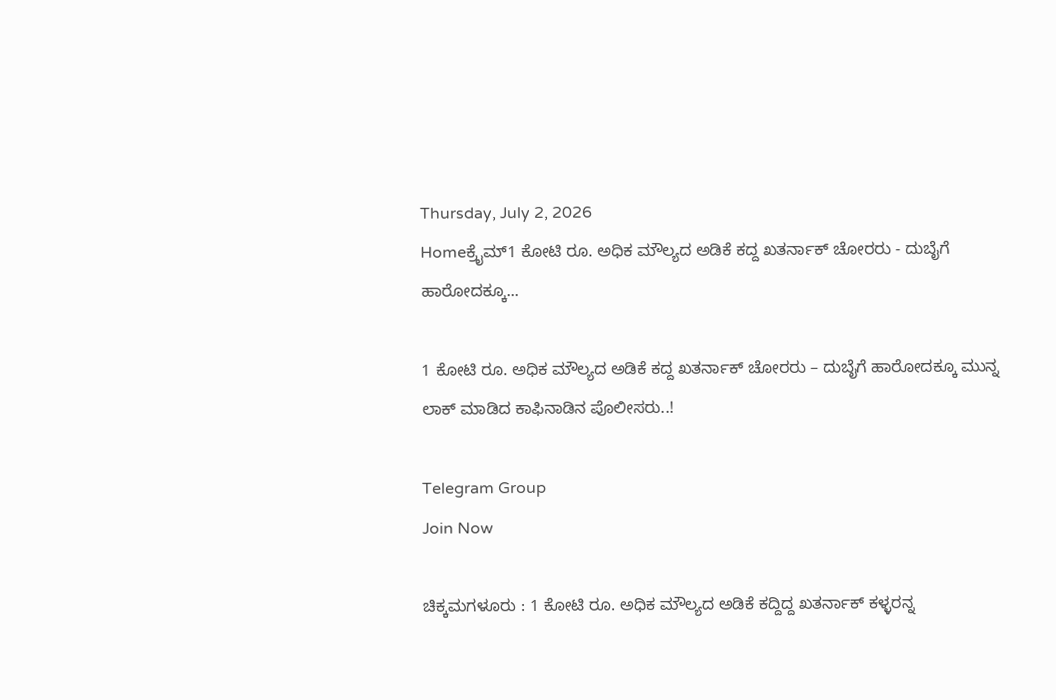Thursday, July 2, 2026
Homeಕ್ರೈಮ್1 ಕೋಟಿ ರೂ. ಅಧಿಕ ಮೌಲ್ಯದ ಅಡಿಕೆ ಕದ್ದ ಖತರ್ನಾಕ್‌ ಚೋರರು - ದುಬೈಗೆ ಹಾರೋದಕ್ಕೂ...

1 ಕೋಟಿ ರೂ. ಅಧಿಕ ಮೌಲ್ಯದ ಅಡಿಕೆ ಕದ್ದ ಖತರ್ನಾಕ್‌ ಚೋರರು – ದುಬೈಗೆ ಹಾರೋದಕ್ಕೂ ಮುನ್ನ ಲಾಕ್‌ ಮಾಡಿದ ಕಾಫಿನಾಡಿನ ಪೊಲೀಸರು..!

Telegram Group
Join Now

ಚಿಕ್ಕಮಗಳೂರು : 1 ಕೋಟಿ ರೂ. ಅಧಿಕ ಮೌಲ್ಯದ ಅಡಿಕೆ ಕದ್ದಿದ್ದ ಖತರ್ನಾಕ್ ಕಳ್ಳರನ್ನ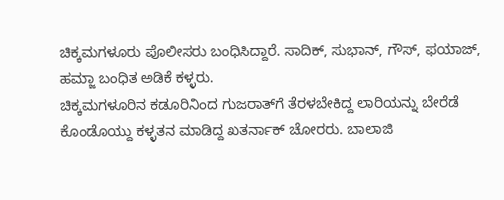ಚಿಕ್ಕಮಗಳೂರು ಪೊಲೀಸರು ಬಂಧಿಸಿದ್ದಾರೆ. ಸಾದಿಕ್, ಸುಭಾನ್, ಗೌಸ್, ಫಯಾಜ್, ಹಮ್ಜಾ ಬಂಧಿತ ಅಡಿಕೆ ಕಳ್ಳರು.
ಚಿಕ್ಕಮಗಳೂರಿನ ಕಡೂರಿನಿಂದ ಗುಜರಾತ್‌ಗೆ ತೆರಳಬೇಕಿದ್ದ ಲಾರಿಯನ್ನು ಬೇರೆಡೆ ಕೊಂಡೊಯ್ದು ಕಳ್ಳತನ ಮಾಡಿದ್ದ ಖತರ್ನಾಕ್‌ ಚೋರರು. ಬಾಲಾಜಿ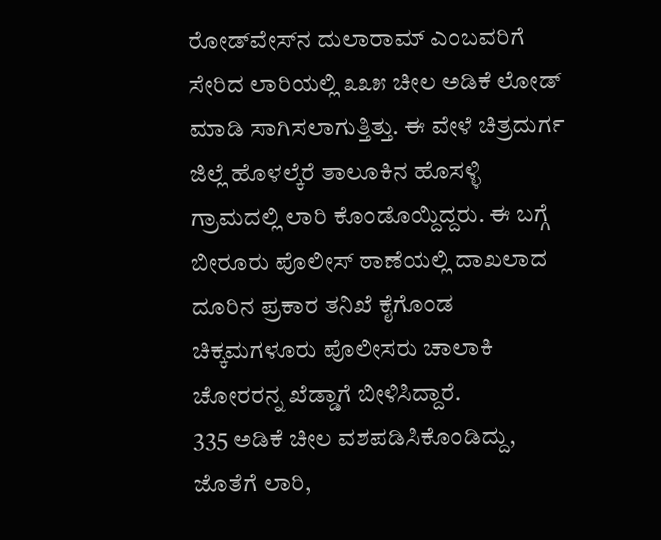ರೋಡ್‌ವೇಸ್‌ನ ದುಲಾರಾಮ್‌ ಎಂಬವರಿಗೆ ಸೇರಿದ ಲಾರಿಯಲ್ಲಿ ೩೩೫ ಚೀಲ ಅಡಿಕೆ ಲೋಡ್‌ ಮಾಡಿ ಸಾಗಿಸಲಾಗುತ್ತಿತ್ತು. ಈ ವೇಳೆ ಚಿತ್ರದುರ್ಗ ಜಿಲ್ಲೆ ಹೊಳಲ್ಕೆರೆ ತಾಲೂಕಿನ ಹೊಸಳ್ಳಿ ಗ್ರಾಮದಲ್ಲಿ ಲಾರಿ ಕೊಂಡೊಯ್ದಿದ್ದರು. ಈ ಬಗ್ಗೆ ಬೀರೂರು ಪೊಲೀಸ್‌ ಠಾಣೆಯಲ್ಲಿ ದಾಖಲಾದ ದೂರಿನ ಪ್ರಕಾರ ತನಿಖೆ ಕೈಗೊಂಡ ಚಿಕ್ಕಮಗಳೂರು ಪೊಲೀಸರು ಚಾಲಾಕಿ ಚೋರರನ್ನ ಖೆಡ್ಡಾಗೆ ಬೀಳಿಸಿದ್ದಾರೆ.
335 ಅಡಿಕೆ ಚೀಲ ವಶಪಡಿಸಿಕೊಂಡಿದ್ದು, ಜೊತೆಗೆ ಲಾರಿ,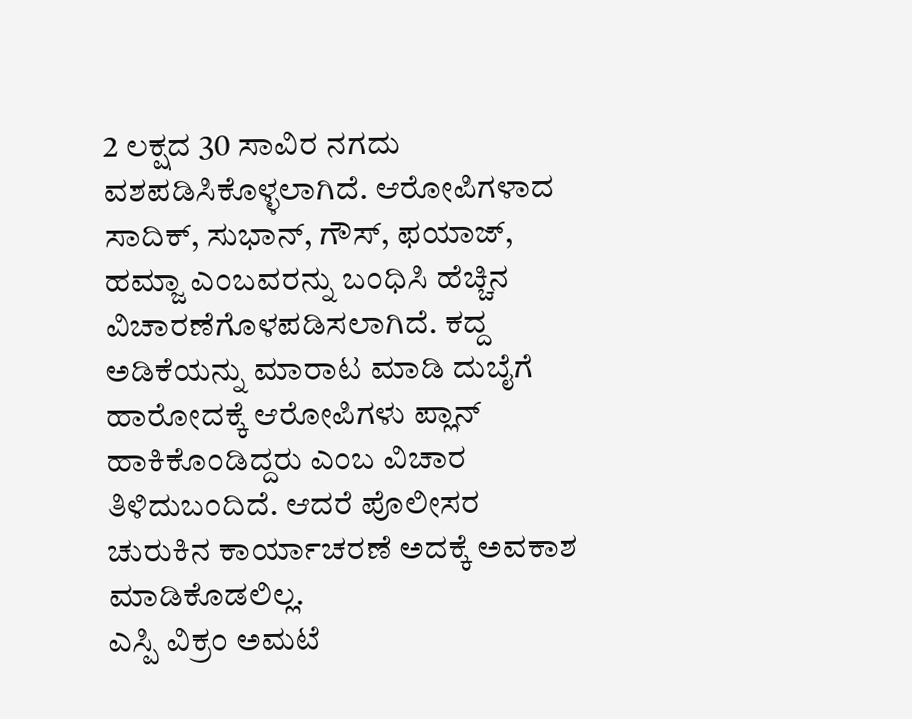2 ಲಕ್ಷದ 30 ಸಾವಿರ ನಗದು ವಶಪಡಿಸಿಕೊಳ್ಳಲಾಗಿದೆ. ಆರೋಪಿಗಳಾದ ಸಾದಿಕ್, ಸುಭಾನ್, ಗೌಸ್, ಫಯಾಜ್, ಹಮ್ಜಾ ಎಂಬವರನ್ನು ಬಂಧಿಸಿ ಹೆಚ್ಚಿನ ವಿಚಾರಣೆಗೊಳಪಡಿಸಲಾಗಿದೆ. ಕದ್ದ ಅಡಿಕೆಯನ್ನು ಮಾರಾಟ ಮಾಡಿ ದುಬೈಗೆ ಹಾರೋದಕ್ಕೆ ಆರೋಪಿಗಳು ಪ್ಲಾನ್‌ ಹಾಕಿಕೊಂಡಿದ್ದರು ಎಂಬ ವಿಚಾರ ತಿಳಿದುಬಂದಿದೆ. ಆದರೆ ಪೊಲೀಸರ ಚುರುಕಿನ ಕಾರ್ಯಾಚರಣೆ ಅದಕ್ಕೆ ಅವಕಾಶ ಮಾಡಿಕೊಡಲಿಲ್ಲ.
ಎಸ್ಪಿ ವಿಕ್ರಂ ಅಮಟೆ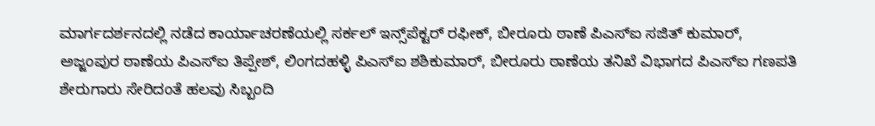ಮಾರ್ಗದರ್ಶನದಲ್ಲಿ ನಡೆದ ಕಾರ್ಯಾಚರಣೆಯಲ್ಲಿ ಸರ್ಕಲ್ ಇನ್ಸ್‌ಪೆಕ್ಟರ್ ರಫೀಕ್, ಬೀರೂರು ಠಾಣೆ ಪಿಎಸ್‌ಐ ಸಜಿತ್ ಕುಮಾರ್, ಅಜ್ಜಂಪುರ ಠಾಣೆಯ ಪಿಎಸ್‌ಐ ತಿಪ್ಪೇಶ್, ಲಿಂಗದಹಳ್ಳಿ ಪಿಎಸ್‌ಐ ಶಶಿಕುಮಾರ್, ಬೀರೂರು ಠಾಣೆಯ ತನಿಖೆ ವಿಭಾಗದ ಪಿಎಸ್‌ಐ ಗಣಪತಿ ಶೇರುಗಾರು ಸೇರಿದಂತೆ ಹಲವು ಸಿಬ್ಬಂದಿ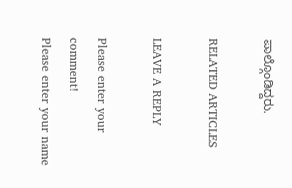ಪಾಲ್ಗೊಂಡಿದ್ದರು.

RELATED ARTICLES

LEAVE A REPLY

Please enter your comment!
Please enter your name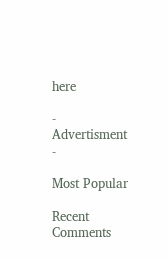here

- Advertisment -

Most Popular

Recent Comments